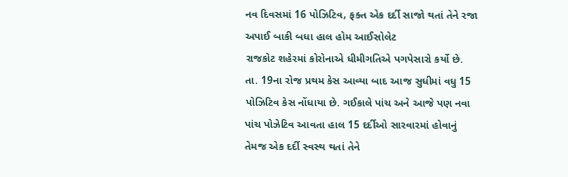નવ દિવસમાં 16 પોઝિટિવ, ફક્ત એક દર્દી સાજો થતાં તેને રજા અપાઈ બાકી બધા હાલ હોમ આઈસોલેટ
રાજકોટ શહેરમાં કોરોનાએ ધીમીગતિએ પગપેસારો કર્યો છે. તા. 19ના રોજ પ્રથમ કેસ આવ્યા બાદ આજ સુધીમાં વધુ 15 પોઝિટિવ કેસ નોંધાયા છે. ગઈકાલે પાંચ અને આજે પણ નવા પાંચ પોઝેટિવ આવતા હાલ 15 દર્દીઓ સારવારમાં હોવાનું તેમજ એક દર્દી સ્વસ્થ થતાં તેને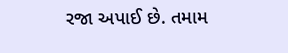રજા અપાઈ છે. તમામ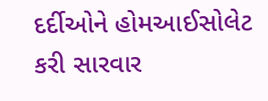દર્દીઓને હોમઆઈસોલેટ કરી સારવાર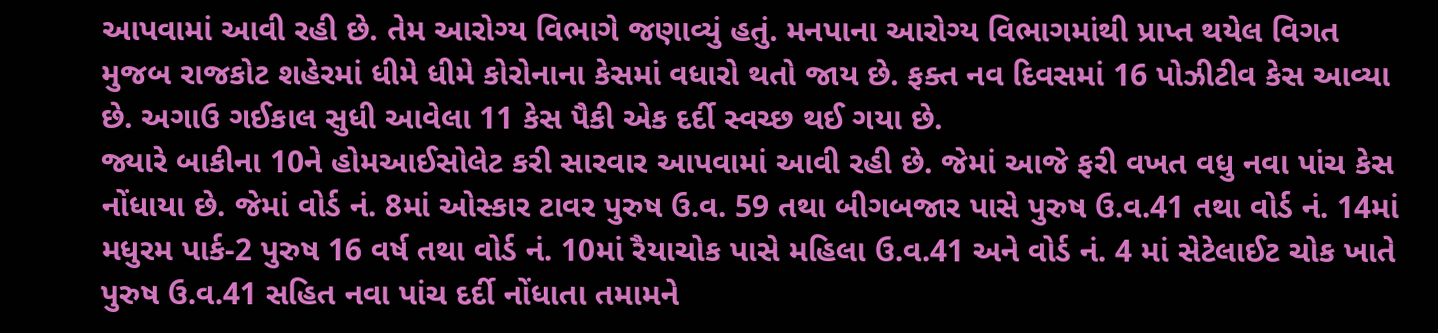આપવામાં આવી રહી છે. તેમ આરોગ્ય વિભાગે જણાવ્યું હતું. મનપાના આરોગ્ય વિભાગમાંથી પ્રાપ્ત થયેલ વિગત મુજબ રાજકોટ શહેરમાં ધીમે ધીમે કોરોનાના કેસમાં વધારો થતો જાય છે. ફક્ત નવ દિવસમાં 16 પોઝીટીવ કેસ આવ્યા છે. અગાઉ ગઈકાલ સુધી આવેલા 11 કેસ પૈકી એક દર્દી સ્વચ્છ થઈ ગયા છે.
જ્યારે બાકીના 10ને હોમઆઈસોલેટ કરી સારવાર આપવામાં આવી રહી છે. જેમાં આજે ફરી વખત વધુ નવા પાંચ કેસ નોંધાયા છે. જેમાં વોર્ડ નં. 8માં ઓસ્કાર ટાવર પુરુષ ઉ.વ. 59 તથા બીગબજાર પાસે પુરુષ ઉ.વ.41 તથા વોર્ડ નં. 14માં મધુરમ પાર્ક-2 પુરુષ 16 વર્ષ તથા વોર્ડ નં. 10માં રૈયાચોક પાસે મહિલા ઉ.વ.41 અને વોર્ડ નં. 4 માં સેટેલાઈટ ચોક ખાતે પુરુષ ઉ.વ.41 સહિત નવા પાંચ દર્દી નોંધાતા તમામને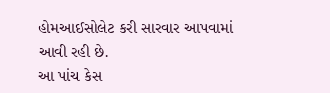હોમઆઈસોલેટ કરી સારવાર આપવામાં આવી રહી છે.
આ પાંચ કેસ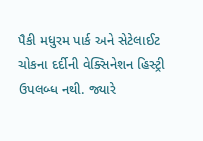પૈકી મધુરમ પાર્ક અને સેટેલાઈટ ચોકના દર્દીની વેક્સિનેશન હિસ્ટ્રી ઉપલબ્ધ નથી. જ્યારે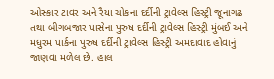ઓસ્કાર ટાવર અને રૈયા ચોકના દર્દીની ટ્રાવેલ્સ હિસ્ટ્રી જૂનાગઢ તથા બીગબજાર પાસેના પુરુષ દર્દીની ટ્રાવેલ્સ હિસ્ટ્રી મુંબઈ અને મધુરમ પાર્કના પુરુષ દર્દીની ટ્રાવેલ્સ હિસ્ટ્રી અમદાવાદ હોવાનું જાણવા મળેલ છે. હાલ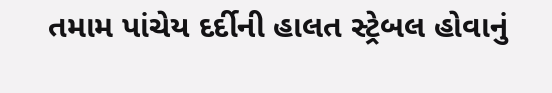તમામ પાંચેય દર્દીની હાલત સ્ટ્રેબલ હોવાનું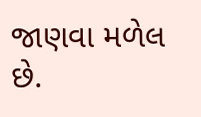જાણવા મળેલ છે.